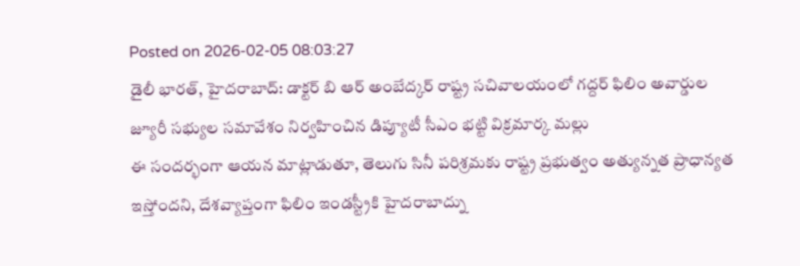Posted on 2026-02-05 08:03:27
డైలీ భారత్, హైదరాబాద్: డాక్టర్ బి ఆర్ అంబేద్కర్ రాష్ట్ర సచివాలయంలో గద్దర్ ఫిలిం అవార్డుల జ్యూరీ సభ్యుల సమావేశం నిర్వహించిన డిప్యూటీ సీఎం భట్టి విక్రమార్క మల్లు
ఈ సందర్భంగా ఆయన మాట్లాడుతూ, తెలుగు సినీ పరిశ్రమకు రాష్ట్ర ప్రభుత్వం అత్యున్నత ప్రాధాన్యత ఇస్తోందని, దేశవ్యాప్తంగా ఫిలిం ఇండస్ట్రీకి హైదరాబాద్ను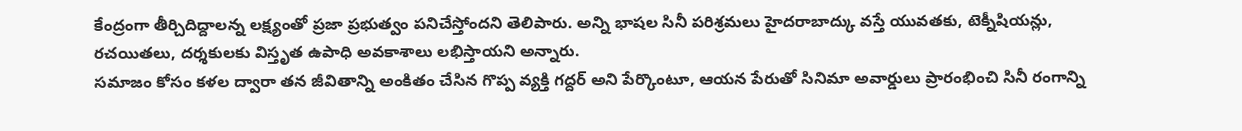కేంద్రంగా తీర్చిదిద్దాలన్న లక్ష్యంతో ప్రజా ప్రభుత్వం పనిచేస్తోందని తెలిపారు. అన్ని భాషల సినీ పరిశ్రమలు హైదరాబాద్కు వస్తే యువతకు, టెక్నీషియన్లు, రచయితలు, దర్శకులకు విస్తృత ఉపాధి అవకాశాలు లభిస్తాయని అన్నారు.
సమాజం కోసం కళల ద్వారా తన జీవితాన్ని అంకితం చేసిన గొప్ప వ్యక్తి గద్దర్ అని పేర్కొంటూ, ఆయన పేరుతో సినిమా అవార్డులు ప్రారంభించి సినీ రంగాన్ని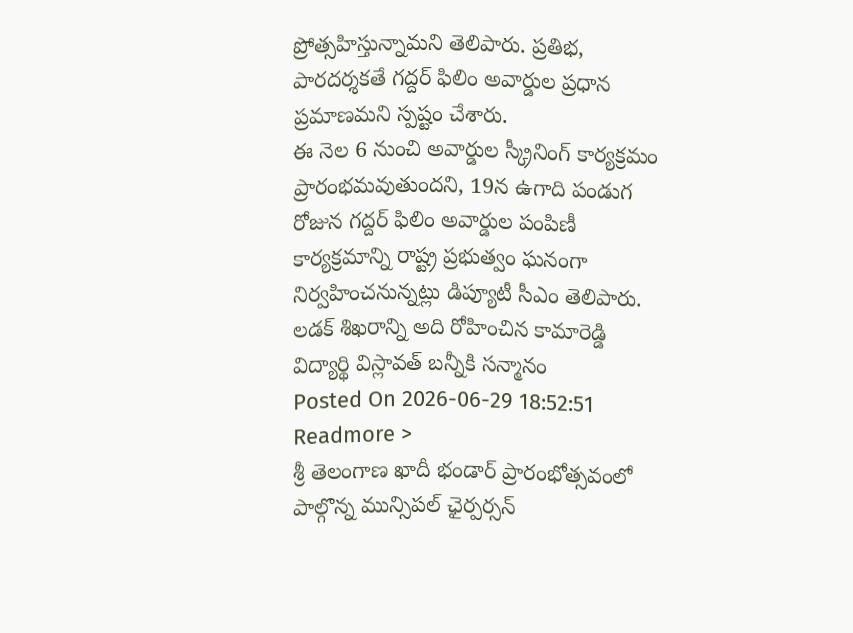ప్రోత్సహిస్తున్నామని తెలిపారు. ప్రతిభ, పారదర్శకతే గద్దర్ ఫిలిం అవార్డుల ప్రధాన ప్రమాణమని స్పష్టం చేశారు.
ఈ నెల 6 నుంచి అవార్డుల స్క్రీనింగ్ కార్యక్రమం ప్రారంభమవుతుందని, 19న ఉగాది పండుగ రోజున గద్దర్ ఫిలిం అవార్డుల పంపిణీ కార్యక్రమాన్ని రాష్ట్ర ప్రభుత్వం ఘనంగా నిర్వహించనున్నట్లు డిప్యూటీ సీఎం తెలిపారు.
లడక్ శిఖరాన్ని అది రోహించిన కామారెడ్డి విద్యార్థి విస్లావత్ బన్నీకి సన్మానం
Posted On 2026-06-29 18:52:51
Readmore >
శ్రీ తెలంగాణ ఖాదీ భండార్ ప్రారంభోత్సవంలో పాల్గొన్న మున్సిపల్ ఛైర్పర్సన్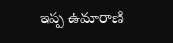ఇప్ప ఉమారాణి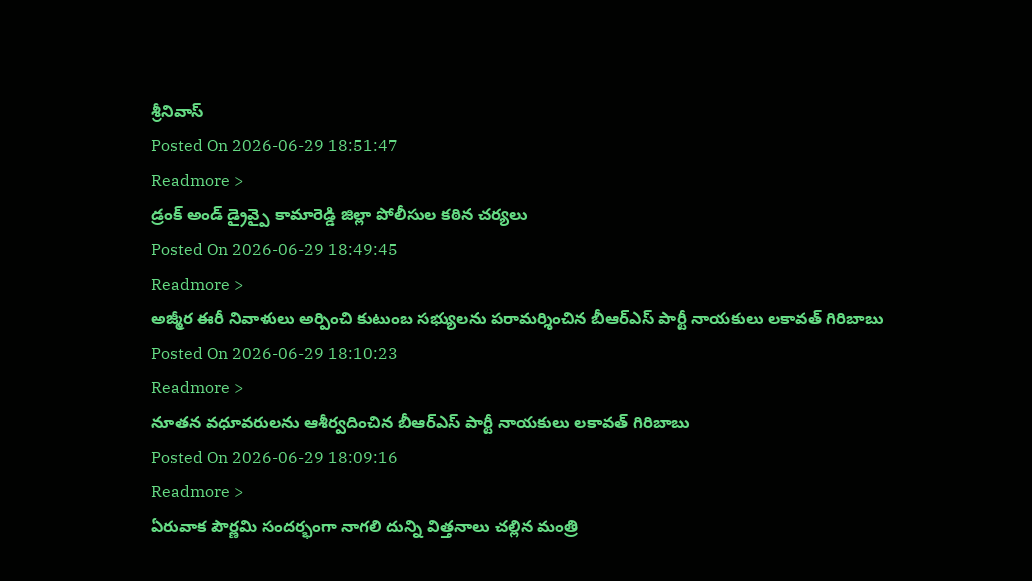శ్రీనివాస్
Posted On 2026-06-29 18:51:47
Readmore >
డ్రంక్ అండ్ డ్రైవ్పై కామారెడ్డి జిల్లా పోలీసుల కఠిన చర్యలు
Posted On 2026-06-29 18:49:45
Readmore >
అజ్మీర ఈరీ నివాళులు అర్పించి కుటుంబ సభ్యులను పరామర్శించిన బీఆర్ఎస్ పార్టీ నాయకులు లకావత్ గిరిబాబు
Posted On 2026-06-29 18:10:23
Readmore >
నూతన వధూవరులను ఆశీర్వదించిన బీఆర్ఎస్ పార్టీ నాయకులు లకావత్ గిరిబాబు
Posted On 2026-06-29 18:09:16
Readmore >
ఏరువాక పౌర్ణమి సందర్భంగా నాగలి దున్ని విత్తనాలు చల్లిన మంత్రి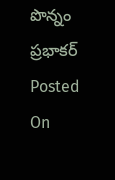పొన్నం ప్రభాకర్
Posted On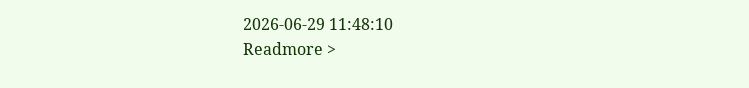2026-06-29 11:48:10
Readmore >